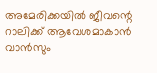അമേരിക്കയിൽ ജീവന്റെ റാലിക്ക് ആവേശമാകാൻ വാൻസും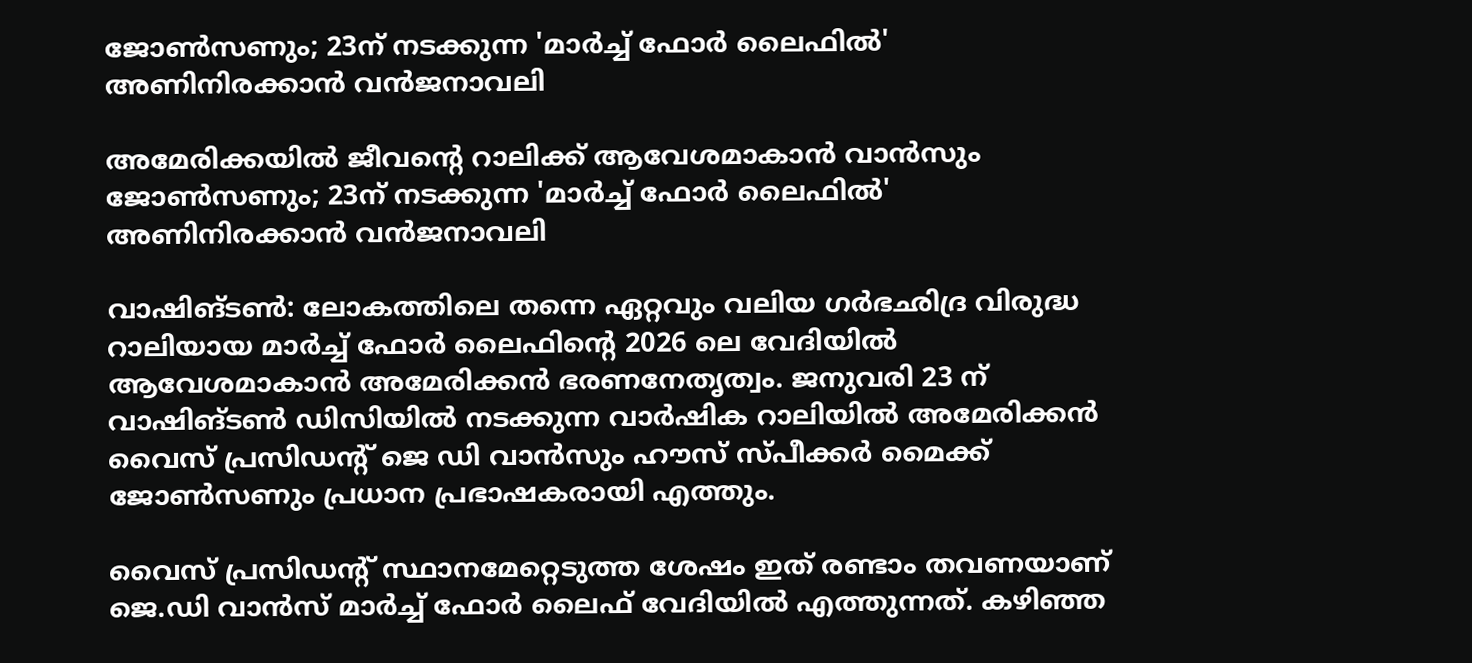ജോൺസണും; 23ന് നടക്കുന്ന 'മാർച്ച് ഫോർ ലൈഫിൽ' അണിനിരക്കാൻ വൻജനാവലി

അമേരിക്കയിൽ ജീവന്റെ റാലിക്ക് ആവേശമാകാൻ വാൻസും ജോൺസണും; 23ന് നടക്കുന്ന 'മാർച്ച് ഫോർ ലൈഫിൽ' അണിനിരക്കാൻ വൻജനാവലി

വാഷിങ്ടൺ: ലോകത്തിലെ തന്നെ ഏറ്റവും വലിയ ഗർഭഛിദ്ര വിരുദ്ധ റാലിയായ മാർച്ച് ഫോർ ലൈഫിന്റെ 2026 ലെ വേദിയിൽ ആവേശമാകാൻ അമേരിക്കൻ ഭരണനേതൃത്വം. ജനുവരി 23 ന് വാഷിങ്ടൺ ഡിസിയിൽ നടക്കുന്ന വാർഷിക റാലിയിൽ അമേരിക്കൻ വൈസ് പ്രസിഡന്റ് ജെ ഡി വാൻസും ഹൗസ് സ്പീക്കർ മൈക്ക് ജോൺസണും പ്രധാന പ്രഭാഷകരായി എത്തും.

വൈസ് പ്രസിഡന്റ് സ്ഥാനമേറ്റെടുത്ത ശേഷം ഇത് രണ്ടാം തവണയാണ് ജെ.ഡി വാൻസ് മാർച്ച് ഫോർ ലൈഫ് വേദിയിൽ എത്തുന്നത്. കഴിഞ്ഞ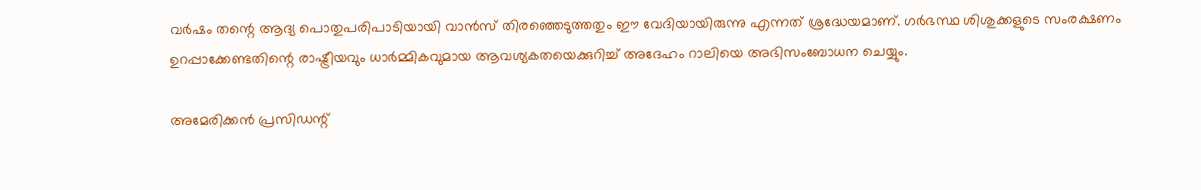വർഷം തന്റെ ആദ്യ പൊതുപരിപാടിയായി വാൻസ് തിരഞ്ഞെടുത്തതും ഈ വേദിയായിരുന്നു എന്നത് ശ്രദ്ധേയമാണ്. ഗർഭസ്ഥ ശിശുക്കളുടെ സംരക്ഷണം ഉറപ്പാക്കേണ്ടതിന്റെ രാഷ്ട്രീയവും ധാർമ്മികവുമായ ആവശ്യകതയെക്കുറിച്ച് അദേഹം റാലിയെ അഭിസംബോധന ചെയ്യും.

അമേരിക്കൻ പ്രസിഡന്റ്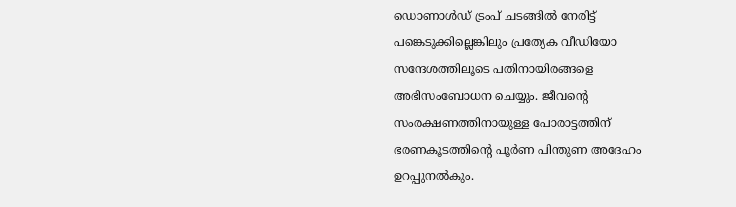ഡൊണാൾഡ് ട്രംപ് ചടങ്ങിൽ നേരിട്ട് പങ്കെടുക്കില്ലെങ്കിലും പ്രത്യേക വീഡിയോ സന്ദേശത്തിലൂടെ പതിനായിരങ്ങളെ അഭിസംബോധന ചെയ്യും. ജീവന്റെ സംരക്ഷണത്തിനായുള്ള പോരാട്ടത്തിന് ഭരണകൂടത്തിന്റെ പൂർണ പിന്തുണ അദേഹം ഉറപ്പുനൽകും.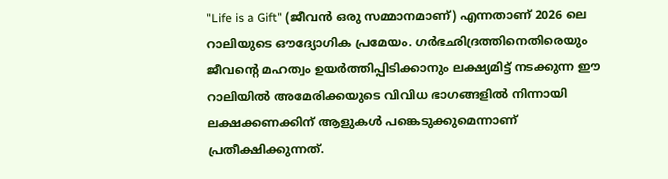"Life is a Gift" (ജീവൻ ഒരു സമ്മാനമാണ്) എന്നതാണ് 2026 ലെ റാലിയുടെ ഔദ്യോഗിക പ്രമേയം. ഗർഭഛിദ്രത്തിനെതിരെയും ജീവന്റെ മഹത്വം ഉയർത്തിപ്പിടിക്കാനും ലക്ഷ്യമിട്ട് നടക്കുന്ന ഈ റാലിയിൽ അമേരിക്കയുടെ വിവിധ ഭാഗങ്ങളിൽ നിന്നായി ലക്ഷക്കണക്കിന് ആളുകൾ പങ്കെടുക്കുമെന്നാണ് പ്രതീക്ഷിക്കുന്നത്.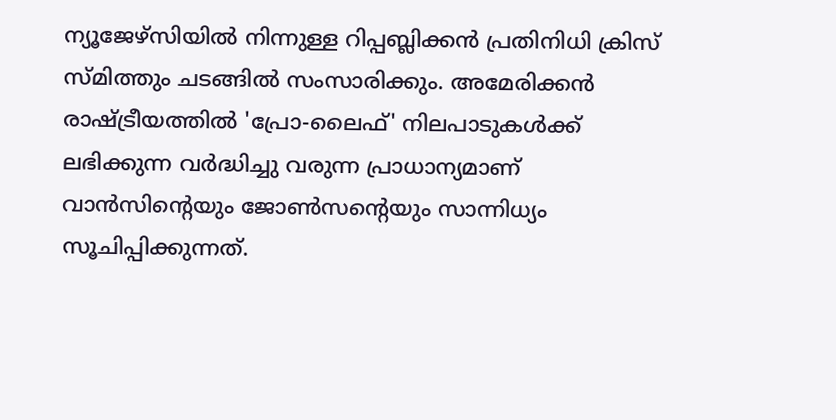ന്യൂജേഴ്‌സിയിൽ നിന്നുള്ള റിപ്പബ്ലിക്കൻ പ്രതിനിധി ക്രിസ് സ്മിത്തും ചടങ്ങിൽ സംസാരിക്കും. അമേരിക്കൻ രാഷ്ട്രീയത്തിൽ 'പ്രോ-ലൈഫ്' നിലപാടുകൾക്ക് ലഭിക്കുന്ന വർദ്ധിച്ചു വരുന്ന പ്രാധാന്യമാണ് വാൻസിന്റെയും ജോൺസന്റെയും സാന്നിധ്യം സൂചിപ്പിക്കുന്നത്.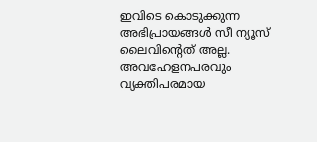ഇവിടെ കൊടുക്കുന്ന അഭിപ്രായങ്ങള്‍ സീ ന്യൂസ് ലൈവിന്റെത് അല്ല. അവഹേളനപരവും വ്യക്തിപരമായ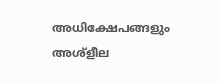അധിക്ഷേപങ്ങളും അശ്‌ളീല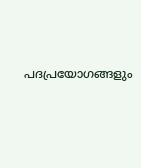പദപ്രയോഗങ്ങളും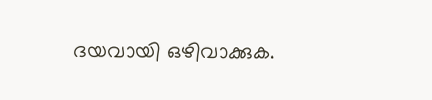ദയവായി ഒഴിവാക്കുക.